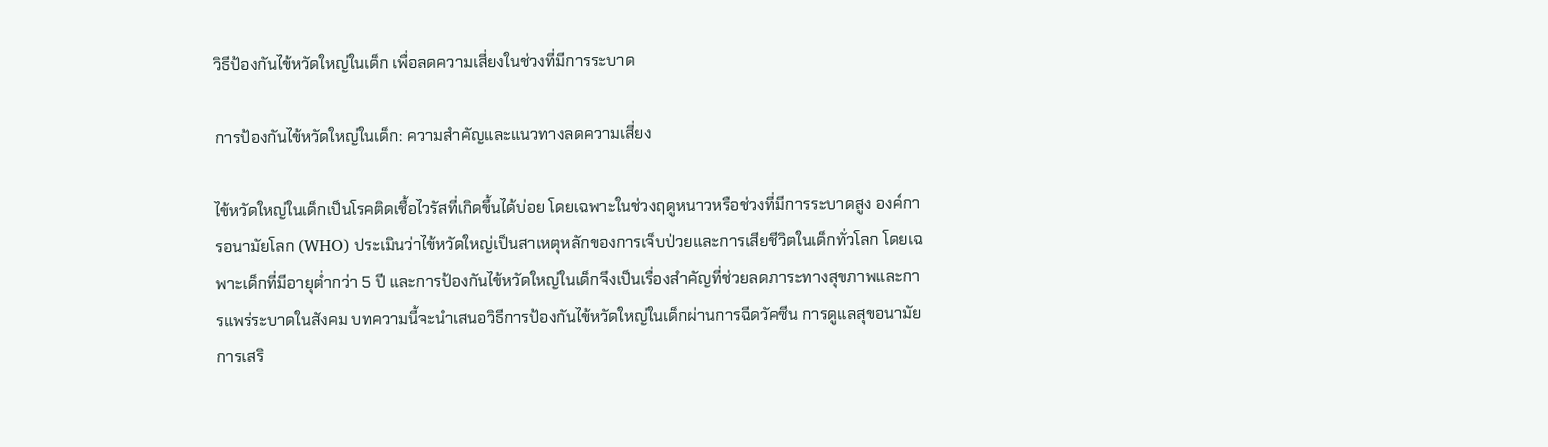วิธีป้องกันไข้หวัดใหญ่ในเด็ก เพื่อลดความเสี่ยงในช่วงที่มีการระบาด

การป้องกันไข้หวัดใหญ่ในเด็ก: ความสำคัญและแนวทางลดความเสี่ยง

ไข้หวัดใหญ่ในเด็กเป็นโรคติดเชื้อไวรัสที่เกิดขึ้นได้บ่อย โดยเฉพาะในช่วงฤดูหนาวหรือช่วงที่มีการระบาดสูง องค์การอนามัยโลก (WHO) ประเมินว่าไข้หวัดใหญ่เป็นสาเหตุหลักของการเจ็บป่วยและการเสียชีวิตในเด็กทั่วโลก โดยเฉพาะเด็กที่มีอายุต่ำกว่า 5 ปี และการป้องกันไข้หวัดใหญ่ในเด็กจึงเป็นเรื่องสำคัญที่ช่วยลดภาระทางสุขภาพและการแพร่ระบาดในสังคม บทความนี้จะนำเสนอวิธีการป้องกันไข้หวัดใหญ่ในเด็กผ่านการฉีดวัคซีน การดูแลสุขอนามัย การเสริ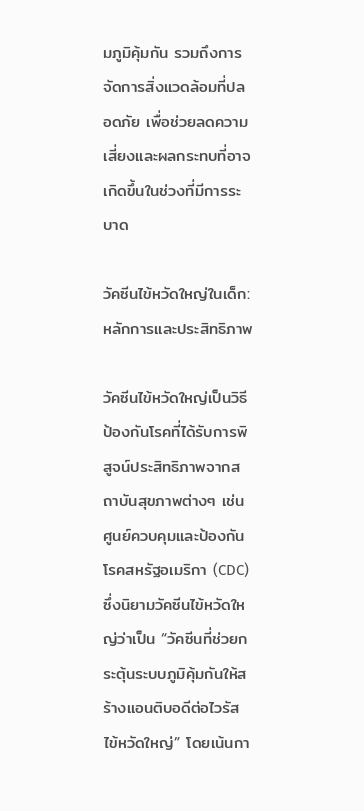มภูมิคุ้มกัน รวมถึงการจัดการสิ่งแวดล้อมที่ปลอดภัย เพื่อช่วยลดความเสี่ยงและผลกระทบที่อาจเกิดขึ้นในช่วงที่มีการระบาด

วัคซีนไข้หวัดใหญ่ในเด็ก: หลักการและประสิทธิภาพ

วัคซีนไข้หวัดใหญ่เป็นวิธีป้องกันโรคที่ได้รับการพิสูจน์ประสิทธิภาพจากสถาบันสุขภาพต่างๆ เช่น ศูนย์ควบคุมและป้องกันโรคสหรัฐอเมริกา (CDC) ซึ่งนิยามวัคซีนไข้หวัดใหญ่ว่าเป็น “วัคซีนที่ช่วยกระตุ้นระบบภูมิคุ้มกันให้สร้างแอนติบอดีต่อไวรัสไข้หวัดใหญ่” โดยเน้นกา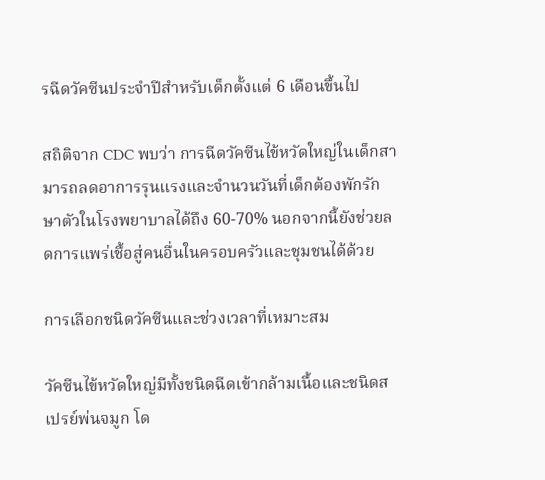รฉีดวัคซีนประจำปีสำหรับเด็กตั้งแต่ 6 เดือนขึ้นไป

สถิติจาก CDC พบว่า การฉีดวัคซีนไข้หวัดใหญ่ในเด็กสามารถลดอาการรุนแรงและจำนวนวันที่เด็กต้องพักรักษาตัวในโรงพยาบาลได้ถึง 60-70% นอกจากนี้ยังช่วยลดการแพร่เชื้อสู่คนอื่นในครอบครัวและชุมชนได้ด้วย

การเลือกชนิดวัคซีนและช่วงเวลาที่เหมาะสม

วัคซีนไข้หวัดใหญ่มีทั้งชนิดฉีดเข้ากล้ามเนื้อและชนิดสเปรย์พ่นจมูก โด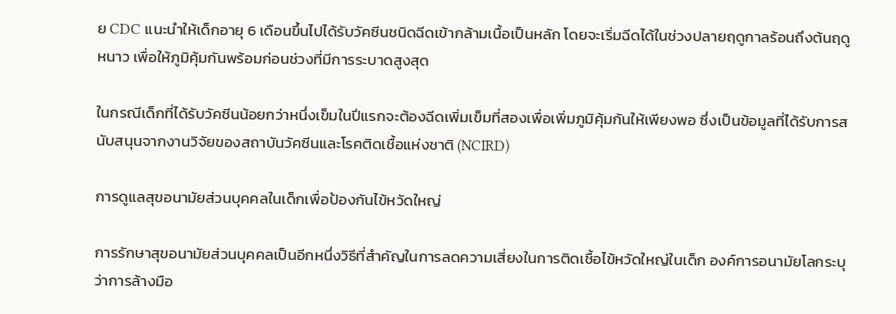ย CDC แนะนำให้เด็กอายุ 6 เดือนขึ้นไปได้รับวัคซีนชนิดฉีดเข้ากล้ามเนื้อเป็นหลัก โดยจะเริ่มฉีดได้ในช่วงปลายฤดูกาลร้อนถึงต้นฤดูหนาว เพื่อให้ภูมิคุ้มกันพร้อมก่อนช่วงที่มีการระบาดสูงสุด

ในกรณีเด็กที่ได้รับวัคซีนน้อยกว่าหนึ่งเข็มในปีแรกจะต้องฉีดเพิ่มเข็มที่สองเพื่อเพิ่มภูมิคุ้มกันให้เพียงพอ ซึ่งเป็นข้อมูลที่ได้รับการสนับสนุนจากงานวิจัยของสถาบันวัคซีนและโรคติดเชื้อแห่งชาติ (NCIRD)

การดูแลสุขอนามัยส่วนบุคคลในเด็กเพื่อป้องกันไข้หวัดใหญ่

การรักษาสุขอนามัยส่วนบุคคลเป็นอีกหนึ่งวิธีที่สำคัญในการลดความเสี่ยงในการติดเชื้อไข้หวัดใหญ่ในเด็ก องค์การอนามัยโลกระบุว่าการล้างมือ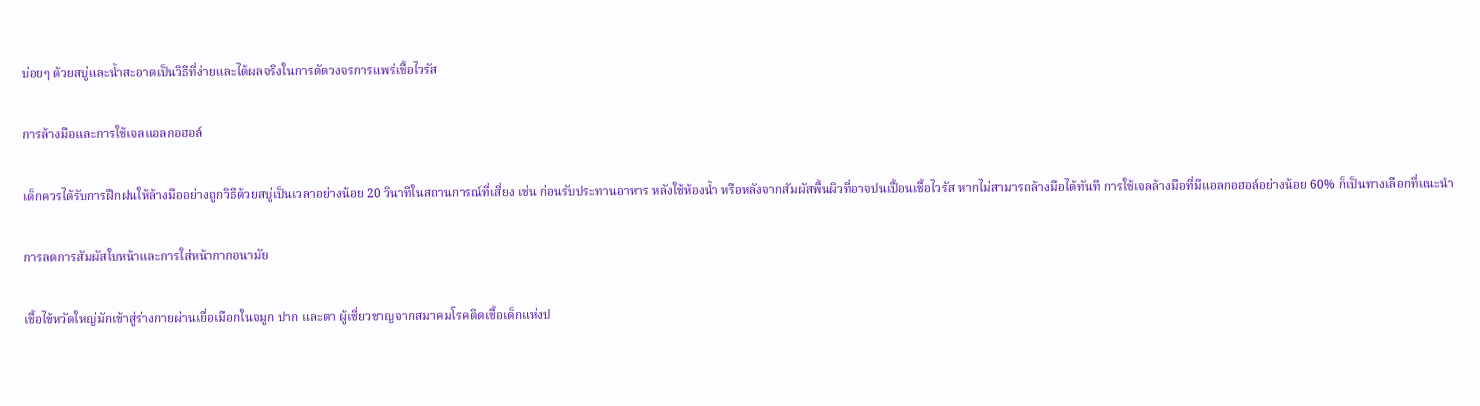บ่อยๆ ด้วยสบู่และน้ำสะอาดเป็นวิธีที่ง่ายและได้ผลจริงในการตัดวงจรการแพร่เชื้อไวรัส

การล้างมือและการใช้เจลแอลกอฮอล์

เด็กควรได้รับการฝึกฝนให้ล้างมืออย่างถูกวิธีด้วยสบู่เป็นเวลาอย่างน้อย 20 วินาทีในสถานการณ์ที่เสี่ยง เช่น ก่อนรับประทานอาหาร หลังใช้ห้องน้ำ หรือหลังจากสัมผัสพื้นผิวที่อาจปนเปื้อนเชื้อไวรัส หากไม่สามารถล้างมือได้ทันที การใช้เจลล้างมือที่มีแอลกอฮอล์อย่างน้อย 60% ก็เป็นทางเลือกที่แนะนำ

การลดการสัมผัสใบหน้าและการใส่หน้ากากอนามัย

เชื้อไข้หวัดใหญ่มักเข้าสู่ร่างกายผ่านเยื่อเมือกในจมูก ปาก และตา ผู้เชี่ยวชาญจากสมาคมโรคติดเชื้อเด็กแห่งป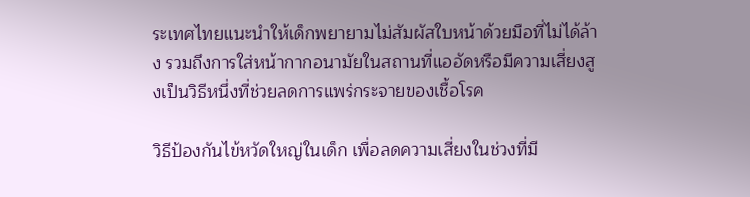ระเทศไทยแนะนำให้เด็กพยายามไม่สัมผัสใบหน้าด้วยมือที่ไม่ได้ล้าง รวมถึงการใส่หน้ากากอนามัยในสถานที่แออัดหรือมีความเสี่ยงสูงเป็นวิธีหนึ่งที่ช่วยลดการแพร่กระจายของเชื้อโรค

วิธีป้องกันไข้หวัดใหญ่ในเด็ก เพื่อลดความเสี่ยงในช่วงที่มี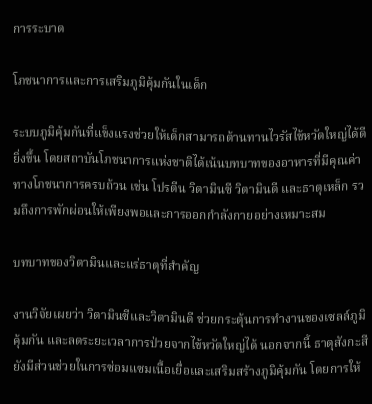การระบาด

โภชนาการและการเสริมภูมิคุ้มกันในเด็ก

ระบบภูมิคุ้มกันที่แข็งแรงช่วยให้เด็กสามารถต้านทานไวรัสไข้หวัดใหญ่ได้ดียิ่งขึ้น โดยสถาบันโภชนาการแห่งชาติได้เน้นบทบาทของอาหารที่มีคุณค่าทางโภชนาการครบถ้วน เช่น โปรตีน วิตามินซี วิตามินดี และธาตุเหล็ก รวมถึงการพักผ่อนให้เพียงพอและการออกกำลังกายอย่างเหมาะสม

บทบาทของวิตามินและแร่ธาตุที่สำคัญ

งานวิจัยเผยว่า วิตามินซีและวิตามินดี ช่วยกระตุ้นการทำงานของเซลล์ภูมิคุ้มกัน และลดระยะเวลาการป่วยจากไข้หวัดใหญ่ได้ นอกจากนี้ ธาตุสังกะสียังมีส่วนช่วยในการซ่อมแซมเนื้อเยื่อและเสริมสร้างภูมิคุ้มกัน โดยการให้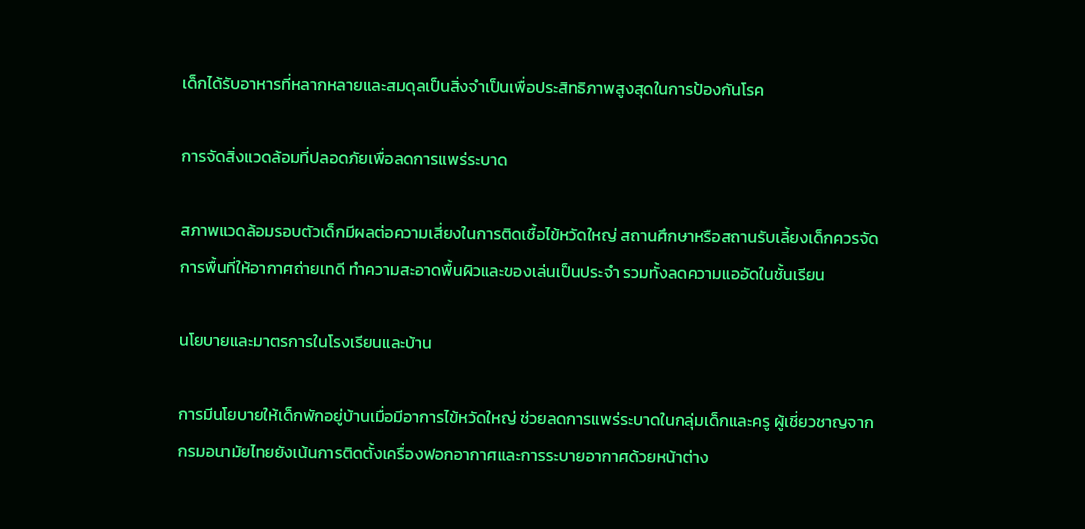เด็กได้รับอาหารที่หลากหลายและสมดุลเป็นสิ่งจำเป็นเพื่อประสิทธิภาพสูงสุดในการป้องกันโรค

การจัดสิ่งแวดล้อมที่ปลอดภัยเพื่อลดการแพร่ระบาด

สภาพแวดล้อมรอบตัวเด็กมีผลต่อความเสี่ยงในการติดเชื้อไข้หวัดใหญ่ สถานศึกษาหรือสถานรับเลี้ยงเด็กควรจัดการพื้นที่ให้อากาศถ่ายเทดี ทำความสะอาดพื้นผิวและของเล่นเป็นประจำ รวมทั้งลดความแออัดในชั้นเรียน

นโยบายและมาตรการในโรงเรียนและบ้าน

การมีนโยบายให้เด็กพักอยู่บ้านเมื่อมีอาการไข้หวัดใหญ่ ช่วยลดการแพร่ระบาดในกลุ่มเด็กและครู ผู้เชี่ยวชาญจากกรมอนามัยไทยยังเน้นการติดตั้งเครื่องฟอกอากาศและการระบายอากาศด้วยหน้าต่าง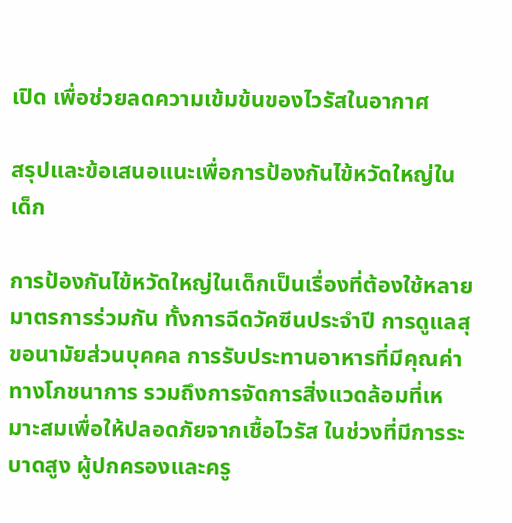เปิด เพื่อช่วยลดความเข้มข้นของไวรัสในอากาศ

สรุปและข้อเสนอแนะเพื่อการป้องกันไข้หวัดใหญ่ในเด็ก

การป้องกันไข้หวัดใหญ่ในเด็กเป็นเรื่องที่ต้องใช้หลายมาตรการร่วมกัน ทั้งการฉีดวัคซีนประจำปี การดูแลสุขอนามัยส่วนบุคคล การรับประทานอาหารที่มีคุณค่าทางโภชนาการ รวมถึงการจัดการสิ่งแวดล้อมที่เหมาะสมเพื่อให้ปลอดภัยจากเชื้อไวรัส ในช่วงที่มีการระบาดสูง ผู้ปกครองและครู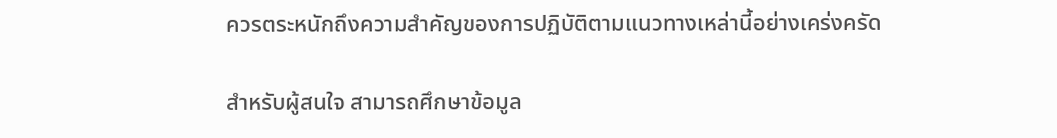ควรตระหนักถึงความสำคัญของการปฏิบัติตามแนวทางเหล่านี้อย่างเคร่งครัด

สำหรับผู้สนใจ สามารถศึกษาข้อมูล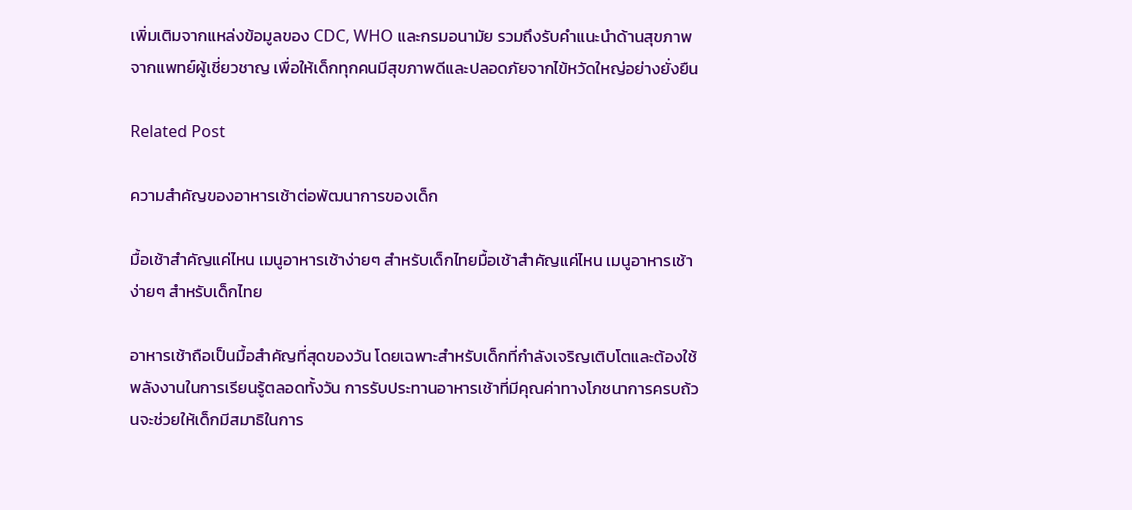เพิ่มเติมจากแหล่งข้อมูลของ CDC, WHO และกรมอนามัย รวมถึงรับคำแนะนำด้านสุขภาพจากแพทย์ผู้เชี่ยวชาญ เพื่อให้เด็กทุกคนมีสุขภาพดีและปลอดภัยจากไข้หวัดใหญ่อย่างยั่งยืน

Related Post

ความสำคัญของอาหารเช้าต่อพัฒนาการของเด็ก

มื้อเช้าสำคัญแค่ไหน เมนูอาหารเช้าง่ายๆ สำหรับเด็กไทยมื้อเช้าสำคัญแค่ไหน เมนูอาหารเช้าง่ายๆ สำหรับเด็กไทย

อาหารเช้าถือเป็นมื้อสำคัญที่สุดของวัน โดยเฉพาะสำหรับเด็กที่กำลังเจริญเติบโตและต้องใช้พลังงานในการเรียนรู้ตลอดทั้งวัน การรับประทานอาหารเช้าที่มีคุณค่าทางโภชนาการครบถ้วนจะช่วยให้เด็กมีสมาธิในการ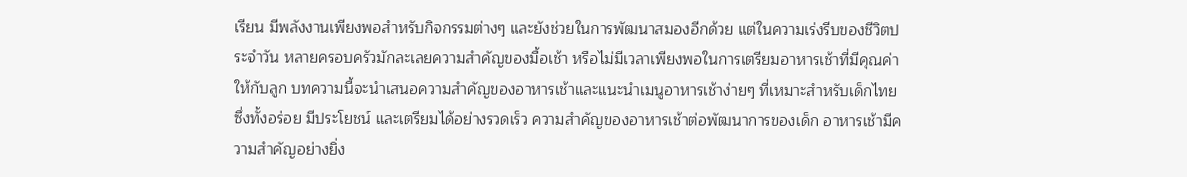เรียน มีพลังงานเพียงพอสำหรับกิจกรรมต่างๆ และยังช่วยในการพัฒนาสมองอีกด้วย แต่ในความเร่งรีบของชีวิตประจำวัน หลายครอบครัวมักละเลยความสำคัญของมื้อเช้า หรือไม่มีเวลาเพียงพอในการเตรียมอาหารเช้าที่มีคุณค่าให้กับลูก บทความนี้จะนำเสนอความสำคัญของอาหารเช้าและแนะนำเมนูอาหารเช้าง่ายๆ ที่เหมาะสำหรับเด็กไทย ซึ่งทั้งอร่อย มีประโยชน์ และเตรียมได้อย่างรวดเร็ว ความสำคัญของอาหารเช้าต่อพัฒนาการของเด็ก อาหารเช้ามีความสำคัญอย่างยิ่ง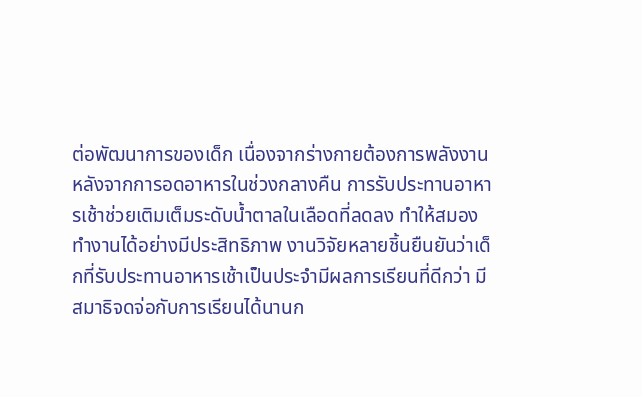ต่อพัฒนาการของเด็ก เนื่องจากร่างกายต้องการพลังงานหลังจากการอดอาหารในช่วงกลางคืน การรับประทานอาหารเช้าช่วยเติมเต็มระดับน้ำตาลในเลือดที่ลดลง ทำให้สมองทำงานได้อย่างมีประสิทธิภาพ งานวิจัยหลายชิ้นยืนยันว่าเด็กที่รับประทานอาหารเช้าเป็นประจำมีผลการเรียนที่ดีกว่า มีสมาธิจดจ่อกับการเรียนได้นานก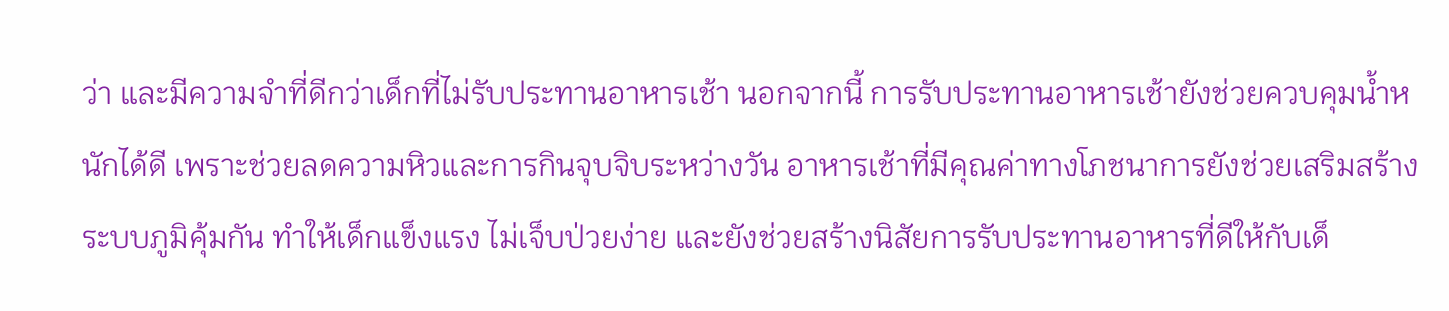ว่า และมีความจำที่ดีกว่าเด็กที่ไม่รับประทานอาหารเช้า นอกจากนี้ การรับประทานอาหารเช้ายังช่วยควบคุมน้ำหนักได้ดี เพราะช่วยลดความหิวและการกินจุบจิบระหว่างวัน อาหารเช้าที่มีคุณค่าทางโภชนาการยังช่วยเสริมสร้างระบบภูมิคุ้มกัน ทำให้เด็กแข็งแรง ไม่เจ็บป่วยง่าย และยังช่วยสร้างนิสัยการรับประทานอาหารที่ดีให้กับเด็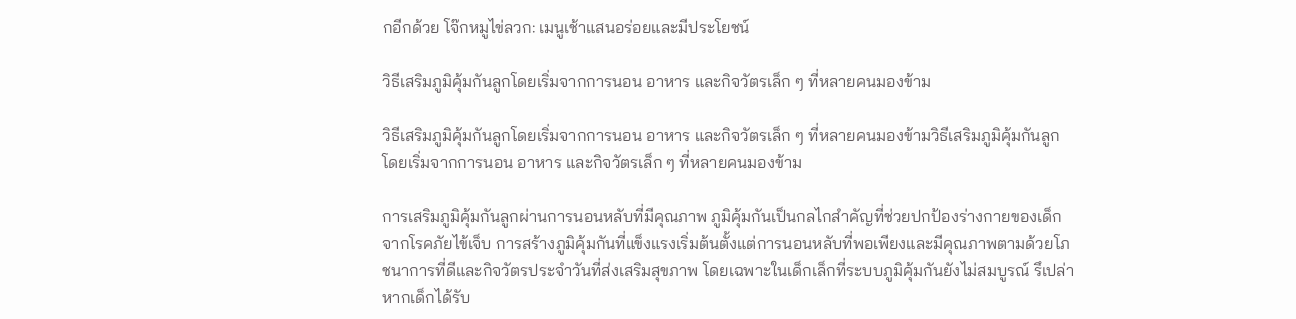กอีกด้วย โจ๊กหมูไข่ลวก: เมนูเช้าแสนอร่อยและมีประโยชน์

วิธีเสริมภูมิคุ้มกันลูกโดยเริ่มจากการนอน อาหาร และกิจวัตรเล็ก ๆ ที่หลายคนมองข้าม

วิธีเสริมภูมิคุ้มกันลูกโดยเริ่มจากการนอน อาหาร และกิจวัตรเล็ก ๆ ที่หลายคนมองข้ามวิธีเสริมภูมิคุ้มกันลูกโดยเริ่มจากการนอน อาหาร และกิจวัตรเล็ก ๆ ที่หลายคนมองข้าม

การเสริมภูมิคุ้มกันลูกผ่านการนอนหลับที่มีคุณภาพ ภูมิคุ้มกันเป็นกลไกสำคัญที่ช่วยปกป้องร่างกายของเด็กจากโรคภัยไข้เจ็บ การสร้างภูมิคุ้มกันที่แข็งแรงเริ่มต้นตั้งแต่การนอนหลับที่พอเพียงและมีคุณภาพตามด้วยโภชนาการที่ดีและกิจวัตรประจำวันที่ส่งเสริมสุขภาพ โดยเฉพาะในเด็กเล็กที่ระบบภูมิคุ้มกันยังไม่สมบูรณ์ รึเปล่า หากเด็กได้รับ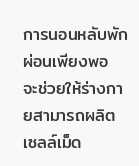การนอนหลับพักผ่อนเพียงพอ จะช่วยให้ร่างกายสามารถผลิตเซลล์เม็ด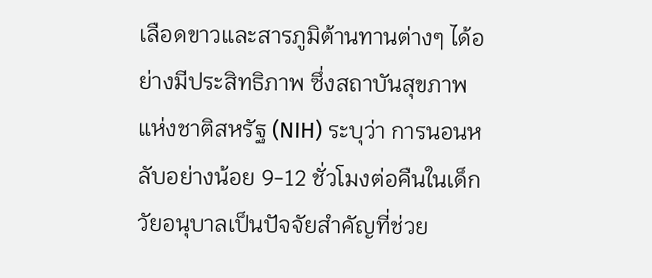เลือดขาวและสารภูมิต้านทานต่างๆ ได้อย่างมีประสิทธิภาพ ซึ่งสถาบันสุขภาพแห่งชาติสหรัฐ (NIH) ระบุว่า การนอนหลับอย่างน้อย 9-12 ชั่วโมงต่อคืนในเด็กวัยอนุบาลเป็นปัจจัยสำคัญที่ช่วย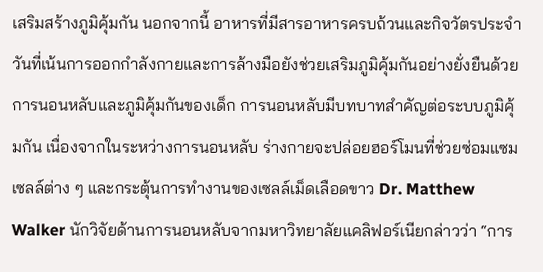เสริมสร้างภูมิคุ้มกัน นอกจากนี้ อาหารที่มีสารอาหารครบถ้วนและกิจวัตรประจำวันที่เน้นการออกกำลังกายและการล้างมือยังช่วยเสริมภูมิคุ้มกันอย่างยั่งยืนด้วย การนอนหลับและภูมิคุ้มกันของเด็ก การนอนหลับมีบทบาทสำคัญต่อระบบภูมิคุ้มกัน เนื่องจากในระหว่างการนอนหลับ ร่างกายจะปล่อยฮอร์โมนที่ช่วยซ่อมแซมเซลล์ต่าง ๆ และกระตุ้นการทำงานของเซลล์เม็ดเลือดขาว Dr. Matthew Walker นักวิจัยด้านการนอนหลับจากมหาวิทยาลัยแคลิฟอร์เนียกล่าวว่า “การ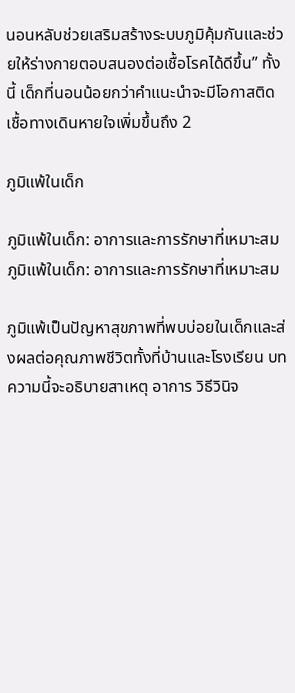นอนหลับช่วยเสริมสร้างระบบภูมิคุ้มกันและช่วยให้ร่างกายตอบสนองต่อเชื้อโรคได้ดีขึ้น” ทั้งนี้ เด็กที่นอนน้อยกว่าคำแนะนำจะมีโอกาสติดเชื้อทางเดินหายใจเพิ่มขึ้นถึง 2

ภูมิแพ้ในเด็ก

ภูมิแพ้ในเด็ก: อาการและการรักษาที่เหมาะสมภูมิแพ้ในเด็ก: อาการและการรักษาที่เหมาะสม

ภูมิแพ้เป็นปัญหาสุขภาพที่พบบ่อยในเด็กและส่งผลต่อคุณภาพชีวิตทั้งที่บ้านและโรงเรียน บทความนี้จะอธิบายสาเหตุ อาการ วิธีวินิจ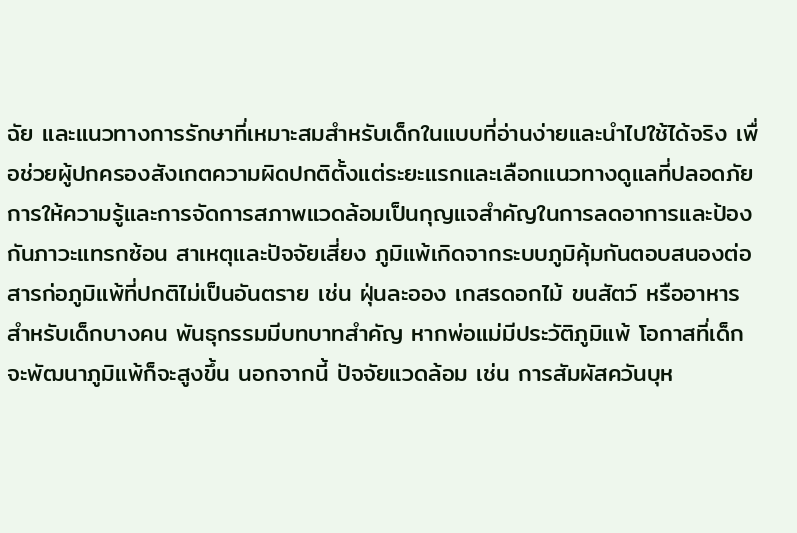ฉัย และแนวทางการรักษาที่เหมาะสมสำหรับเด็กในแบบที่อ่านง่ายและนำไปใช้ได้จริง เพื่อช่วยผู้ปกครองสังเกตความผิดปกติตั้งแต่ระยะแรกและเลือกแนวทางดูแลที่ปลอดภัย การให้ความรู้และการจัดการสภาพแวดล้อมเป็นกุญแจสำคัญในการลดอาการและป้องกันภาวะแทรกซ้อน สาเหตุและปัจจัยเสี่ยง ภูมิแพ้เกิดจากระบบภูมิคุ้มกันตอบสนองต่อสารก่อภูมิแพ้ที่ปกติไม่เป็นอันตราย เช่น ฝุ่นละออง เกสรดอกไม้ ขนสัตว์ หรืออาหาร สำหรับเด็กบางคน พันธุกรรมมีบทบาทสำคัญ หากพ่อแม่มีประวัติภูมิแพ้ โอกาสที่เด็กจะพัฒนาภูมิแพ้ก็จะสูงขึ้น นอกจากนี้ ปัจจัยแวดล้อม เช่น การสัมผัสควันบุห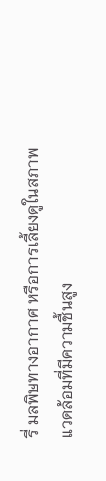รี่ มลพิษทางอากาศ หรือการเลี้ยงดูในสภาพแวดล้อมที่มีความชื้นสูง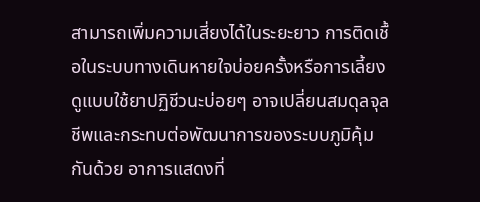สามารถเพิ่มความเสี่ยงได้ในระยะยาว การติดเชื้อในระบบทางเดินหายใจบ่อยครั้งหรือการเลี้ยงดูแบบใช้ยาปฏิชีวนะบ่อยๆ อาจเปลี่ยนสมดุลจุลชีพและกระทบต่อพัฒนาการของระบบภูมิคุ้มกันด้วย อาการแสดงที่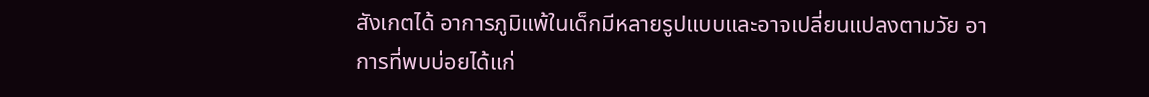สังเกตได้ อาการภูมิแพ้ในเด็กมีหลายรูปแบบและอาจเปลี่ยนแปลงตามวัย อาการที่พบบ่อยได้แก่